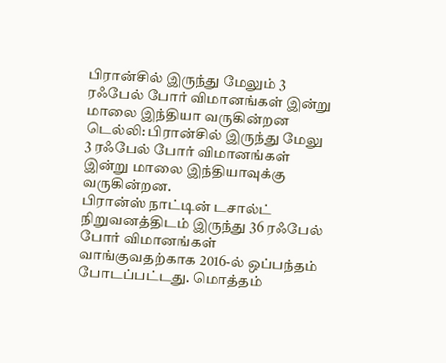பிரான்சில் இருந்து மேலும் 3 ரஃபேல் போர் விமானங்கள் இன்று மாலை இந்தியா வருகின்றன
டெல்லி: பிரான்சில் இருந்து மேலு 3 ரஃபேல் போர் விமானங்கள் இன்று மாலை இந்தியாவுக்கு வருகின்றன.
பிரான்ஸ் நாட்டின் டசால்ட் நிறுவனத்திடம் இருந்து 36 ரஃபேல் போர் விமானங்கள் வாங்குவதற்காக 2016-ல் ஒப்பந்தம் போடப்பட்டது. மொத்தம்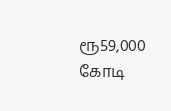ரூ59,000 கோடி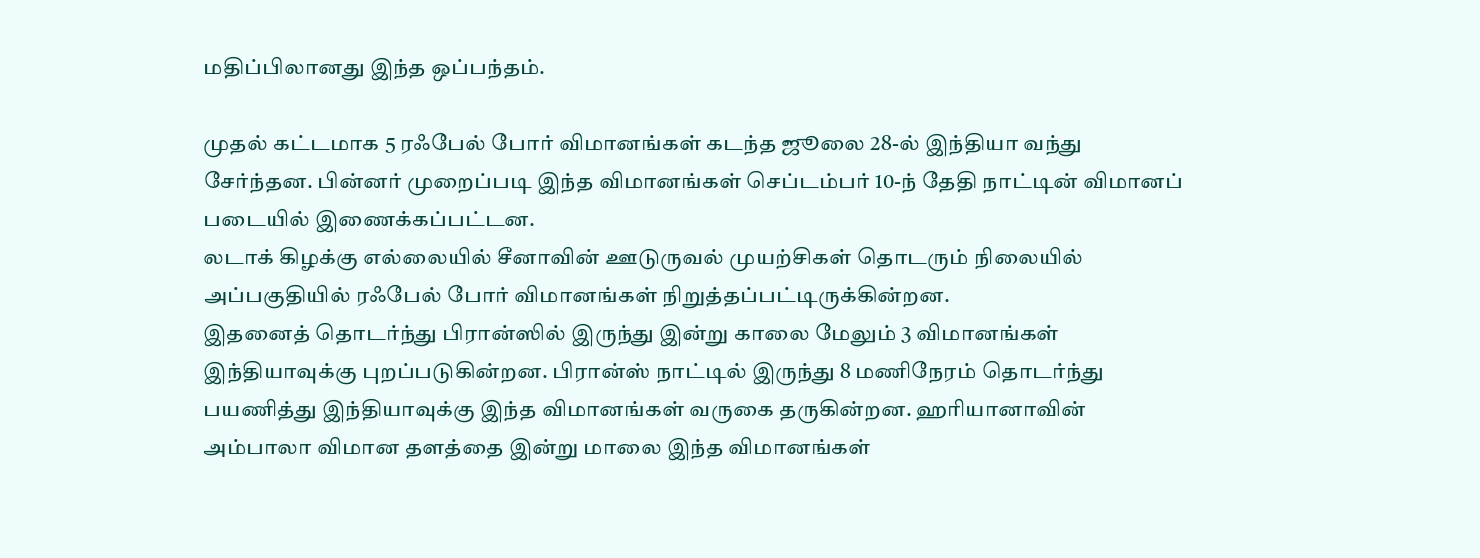மதிப்பிலானது இந்த ஒப்பந்தம்.

முதல் கட்டமாக 5 ரஃபேல் போர் விமானங்கள் கடந்த ஜூலை 28-ல் இந்தியா வந்து சேர்ந்தன. பின்னர் முறைப்படி இந்த விமானங்கள் செப்டம்பர் 10-ந் தேதி நாட்டின் விமானப் படையில் இணைக்கப்பட்டன.
லடாக் கிழக்கு எல்லையில் சீனாவின் ஊடுருவல் முயற்சிகள் தொடரும் நிலையில் அப்பகுதியில் ரஃபேல் போர் விமானங்கள் நிறுத்தப்பட்டிருக்கின்றன.
இதனைத் தொடர்ந்து பிரான்ஸில் இருந்து இன்று காலை மேலும் 3 விமானங்கள் இந்தியாவுக்கு புறப்படுகின்றன. பிரான்ஸ் நாட்டில் இருந்து 8 மணிநேரம் தொடர்ந்து பயணித்து இந்தியாவுக்கு இந்த விமானங்கள் வருகை தருகின்றன. ஹரியானாவின் அம்பாலா விமான தளத்தை இன்று மாலை இந்த விமானங்கள்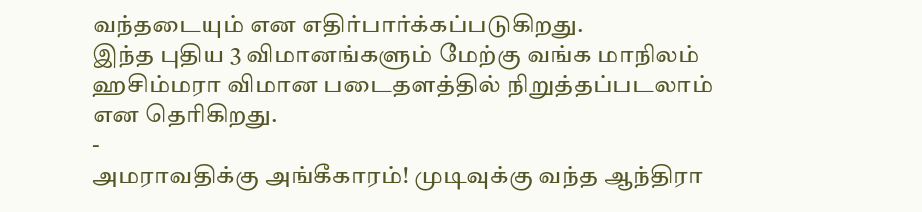வந்தடையும் என எதிர்பார்க்கப்படுகிறது.
இந்த புதிய 3 விமானங்களும் மேற்கு வங்க மாநிலம் ஹசிம்மரா விமான படைதளத்தில் நிறுத்தப்படலாம் என தெரிகிறது.
-
அமராவதிக்கு அங்கீகாரம்! முடிவுக்கு வந்த ஆந்திரா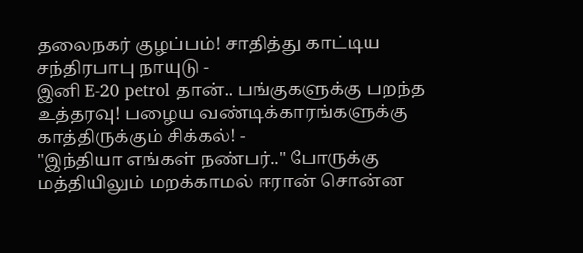தலைநகர் குழப்பம்! சாதித்து காட்டிய சந்திரபாபு நாயுடு -
இனி E-20 petrol தான்.. பங்குகளுக்கு பறந்த உத்தரவு! பழைய வண்டிக்காரங்களுக்கு காத்திருக்கும் சிக்கல்! -
"இந்தியா எங்கள் நண்பர்.." போருக்கு மத்தியிலும் மறக்காமல் ஈரான் சொன்ன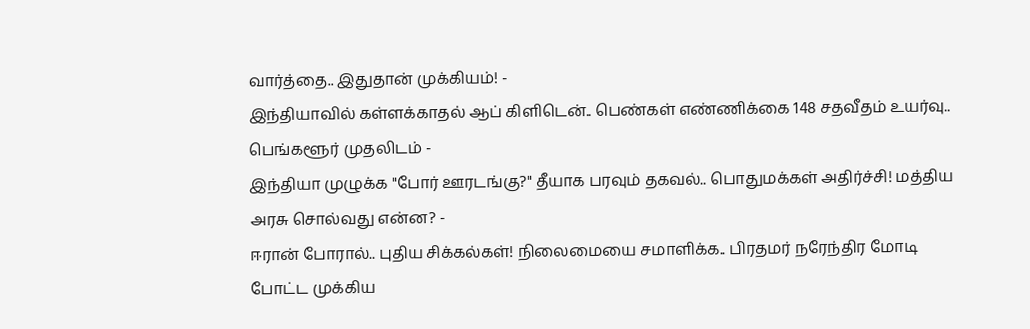வார்த்தை.. இதுதான் முக்கியம்! -
இந்தியாவில் கள்ளக்காதல் ஆப் கிளிடென்.. பெண்கள் எண்ணிக்கை 148 சதவீதம் உயர்வு.. பெங்களூர் முதலிடம் -
இந்தியா முழுக்க "போர் ஊரடங்கு?" தீயாக பரவும் தகவல்.. பொதுமக்கள் அதிர்ச்சி! மத்திய அரசு சொல்வது என்ன? -
ஈரான் போரால்.. புதிய சிக்கல்கள்! நிலைமையை சமாளிக்க.. பிரதமர் நரேந்திர மோடி போட்ட முக்கிய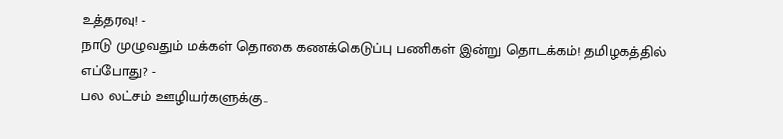உத்தரவு! -
நாடு முழுவதும் மக்கள் தொகை கணக்கெடுப்பு பணிகள் இன்று தொடக்கம்! தமிழகத்தில் எப்போது? -
பல லட்சம் ஊழியர்களுக்கு..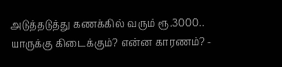அடுத்தடுத்து கணக்கில் வரும் ரூ.3000.. யாருக்கு கிடைக்கும்? என்ன காரணம்? -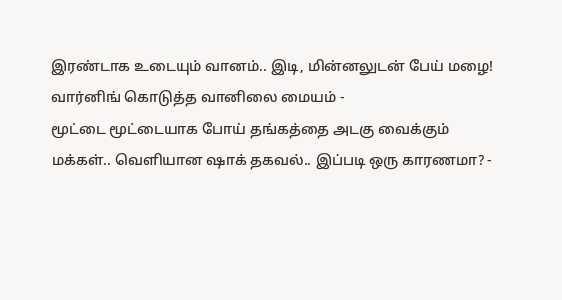இரண்டாக உடையும் வானம்.. இடி, மின்னலுடன் பேய் மழை! வார்னிங் கொடுத்த வானிலை மையம் -
மூட்டை மூட்டையாக போய் தங்கத்தை அடகு வைக்கும் மக்கள்.. வெளியான ஷாக் தகவல்.. இப்படி ஒரு காரணமா? -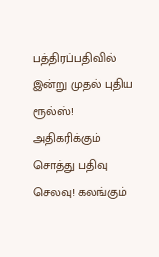பத்திரப்பதிவில் இன்று முதல் புதிய ரூல்ஸ்! அதிகரிக்கும் சொத்து பதிவு செலவு! கலங்கும்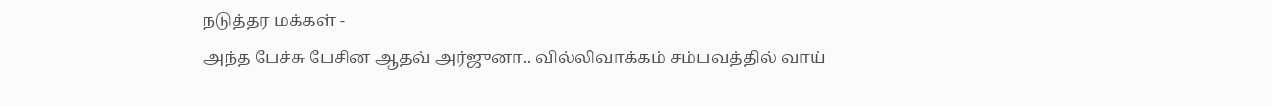நடுத்தர மக்கள் -
அந்த பேச்சு பேசின ஆதவ் அர்ஜுனா.. வில்லிவாக்கம் சம்பவத்தில் வாய்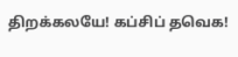திறக்கலயே! கப்சிப் தவெக!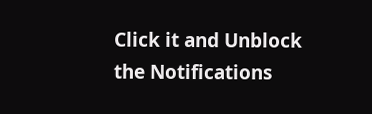Click it and Unblock the Notifications